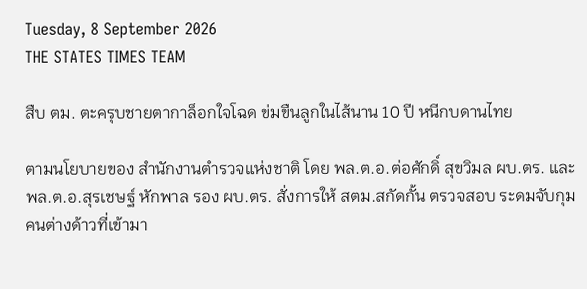Tuesday, 8 September 2026
THE STATES TIMES TEAM

สืบ ตม. ตะครุบชายตากาล็อกใจโฉด ข่มขืนลูกในไส้นาน 10 ปี หนีกบดานไทย

ตามนโยบายของ สำนักงานตำรวจแห่งชาติ โดย พล.ต.อ.ต่อศักดิ์ สุขวิมล ผบ.ตร. และ พล.ต.อ.สุรเชษฐ์ หักพาล รอง ผบ.ตร. สั่งการให้ สตม.สกัดกั้น ตรวจสอบ ระดมจับกุมคนต่างด้าวที่เข้ามา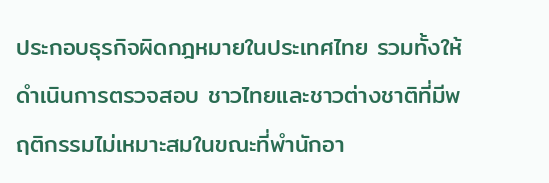ประกอบธุรกิจผิดกฎหมายในประเทศไทย รวมทั้งให้ดำเนินการตรวจสอบ ชาวไทยและชาวต่างชาติที่มีพฤติกรรมไม่เหมาะสมในขณะที่พำนักอา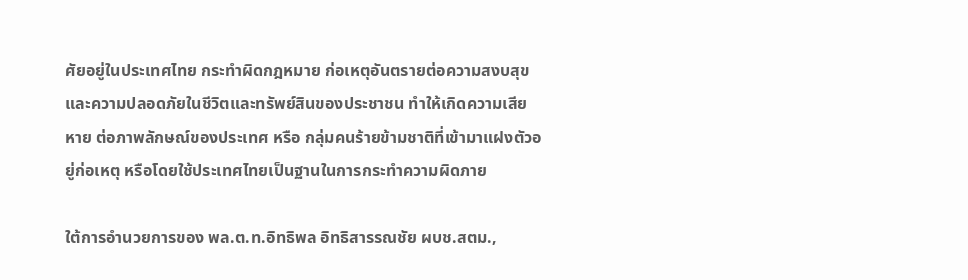ศัยอยู่ในประเทศไทย กระทำผิดกฎหมาย ก่อเหตุอันตรายต่อความสงบสุขและความปลอดภัยในชีวิตและทรัพย์สินของประชาชน ทำให้เกิดความเสียหาย ต่อภาพลักษณ์ของประเทศ หรือ กลุ่มคนร้ายข้ามชาติที่เข้ามาแฝงตัวอยู่ก่อเหตุ หรือโดยใช้ประเทศไทยเป็นฐานในการกระทำความผิดภาย

ใต้การอำนวยการของ พล.ต.ท.อิทธิพล อิทธิสารรณชัย ผบช.สตม.,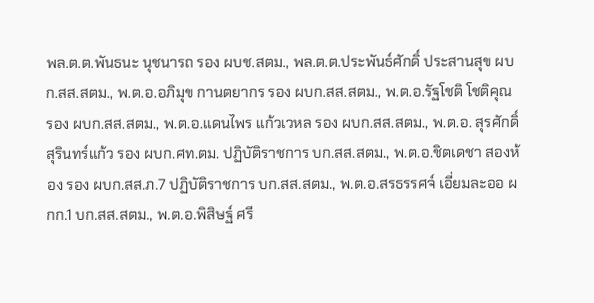พล.ต.ต.พันธนะ นุชนารถ รอง ผบช.สตม., พล.ต.ต.ประพันธ์ศักดิ์ ประสานสุข ผบก.สส.สตม., พ.ต.อ.อภิมุข กานตยากร รอง ผบก.สส.สตม., พ.ต.อ.รัฐโชติ โชติคุณ รอง ผบก.สส.สตม., พ.ต.อ.แดนไพร แก้วเวหล รอง ผบก.สส.สตม., พ.ต.อ. สุรศักดิ์ สุรินทร์แก้ว รอง ผบก.ศท.ตม. ปฏิบัติราชการ บก.สส.สตม., พ.ต.อ.ชิตเดชา สองห้อง รอง ผบก.สส.ภ.7 ปฏิบัติราชการ บก.สส.สตม., พ.ต.อ.สรธรรศจ์ เอี่ยมละออ ผกก.1 บก.สส.สตม., พ.ต.อ.พิสิษฐ์ ศรี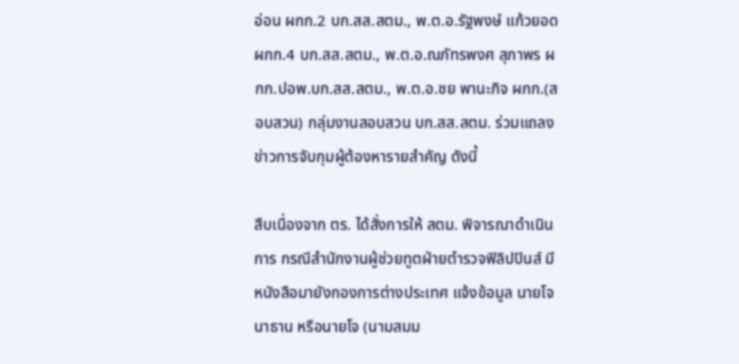อ่อน ผกก.2 บก.สส.สตม., พ.ต.อ.รัฐพงษ์ แก้วยอด ผกก.4 บก.สส.สตม., พ.ต.อ.ณภัทรพงศ สุภาพร ผกก.ปอพ.บก.สส.สตม., พ.ต.อ.ชย พานะกิจ ผกก.(สอบสวน) กลุ่มงานสอบสวน บก.สส.สตม. ร่วมแถลงข่าวการจับกุมผู้ต้องหารายสำคัญ ดังนี้

สืบเนื่องจาก ตร. ได้สั่งการให้ สตม. พิจารณาดำเนินการ กรณีสำนักงานผู้ช่วยทูตฝ่ายตำรวจฟิลิปปินส์ มีหนังสือมายังกองการต่างประเทศ แจ้งข้อมูล นายโจนาธาน หรือนายโจ (นามสมม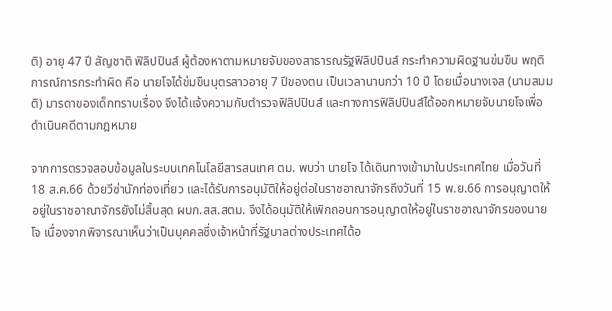ติ) อายุ 47 ปี สัญชาติ ฟิลิปปินส์ ผู้ต้องหาตามหมายจับของสาธารณรัฐฟิลิปปินส์ กระทำความผิดฐานข่มขืน พฤติการณ์การกระทำผิด คือ นายโจได้ข่มขืนบุตรสาวอายุ 7 ปีของตน เป็นเวลานานกว่า 10 ปี โดยเมื่อนางเจส (นามสมมติ) มารดาของเด็กทราบเรื่อง จึงได้แจ้งความกับตำรวจฟิลิปปินส์ และทางการฟิลิปปินส์ได้ออกหมายจับนายโจเพื่อดำเนินคดีตามกฎหมาย

จากการตรวจสอบข้อมูลในระบบเทคโนโลยีสารสนเทศ ตม. พบว่า นายโจ ได้เดินทางเข้ามาในประเทศไทย เมื่อวันที่ 18 ส.ค.66 ด้วยวีซ่านักท่องเที่ยว และได้รับการอนุมัติให้อยู่ต่อในราชอาณาจักรถึงวันที่ 15 พ.ย.66 การอนุญาตให้อยู่ในราชอาณาจักรยังไม่สิ้นสุด ผบก.สส.สตม. จึงได้อนุมัติให้เพิกถอนการอนุญาตให้อยู่ในราชอาณาจักรของนายโจ เนื่องจากพิจารณาเห็นว่าเป็นบุคคลซึ่งเจ้าหน้าที่รัฐบาลต่างประเทศได้อ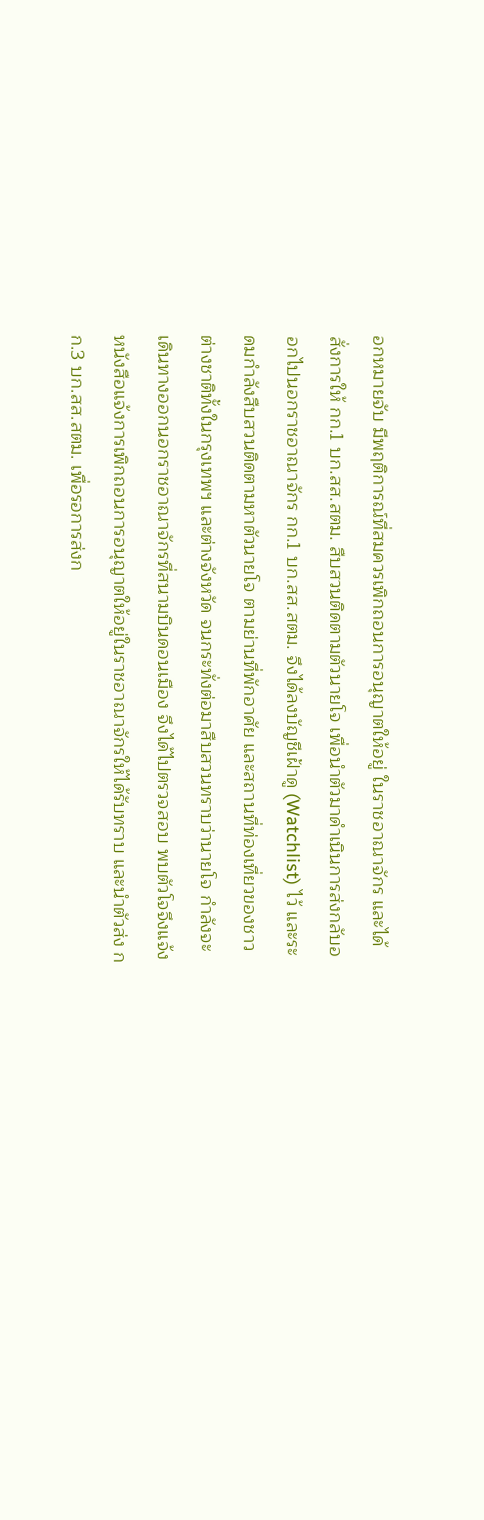อกหมายจับ มีพฤติการณ์ที่สมควรเพิกถอนการอนุญาตให้อยู่ ในราชอาณาจักร และได้สั่งการให้ กก.1 บก.สส.สตม. สืบสวนติดตามตัวนายโจ เพื่อนำตัวมาดำเนินการส่งกลับออกไปนอกราชอาณาจักร กก.1 บก.สส.สตม. จึงได้ลงบัญชีเฝ้าดู (Watchlist) ไว้ และระดมกำลังสืบสวนติดตามหาตัวนายโจ ตามย่านที่พักอาศัย และสถานที่ท่องเที่ยวของชาวต่างชาติทั้งในกรุงเทพฯ และต่างจังหวัด จนกระทั่งต่อมาสืบสวนทราบว่านายโจ กำลังจะเดินทางออกนอกราชอาณาจักรที่สนามบินดอนเมือง จึงได้ไปตรวจสอบ พบตัวโจจึงแจ้งหนังสือแจ้งการเพิกถอนการอนุญาตให้อยู่ในราชอาณาจักรให้ได้รับทราบ และนำตัวส่ง กก.3 บก.สส.สตม. เพื่อรอการส่งก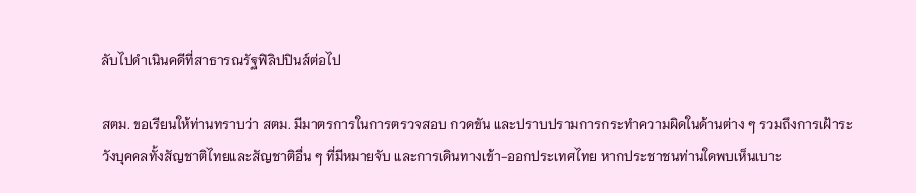ลับไปดำเนินคดีที่สาธารณรัฐฟิลิปปินส์ต่อไป

สตม. ขอเรียนให้ท่านทราบว่า สตม. มีมาตรการในการตรวจสอบ กวดขัน และปราบปรามการกระทำความผิดในด้านต่าง ๆ รวมถึงการเฝ้าระวังบุคคลทั้งสัญชาติไทยและสัญชาติอื่น ๆ ที่มีหมายจับ และการเดินทางเข้า-ออกประเทศไทย หากประชาชนท่านใดพบเห็นเบาะ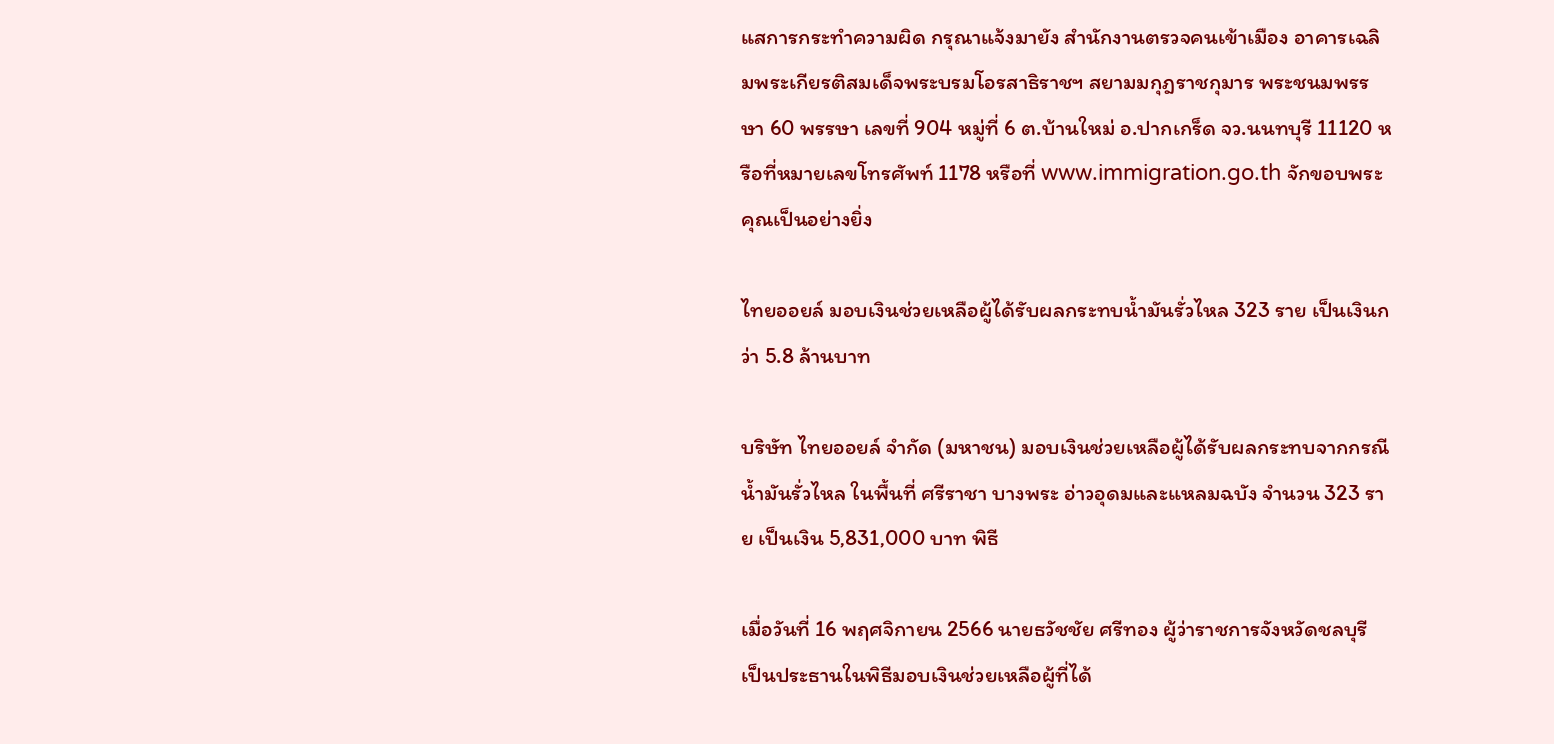แสการกระทำความผิด กรุณาแจ้งมายัง สำนักงานตรวจคนเข้าเมือง อาคารเฉลิมพระเกียรติสมเด็จพระบรมโอรสาธิราชฯ สยามมกุฎราชกุมาร พระชนมพรรษา 60 พรรษา เลขที่ 904 หมู่ที่ 6 ต.บ้านใหม่ อ.ปากเกร็ด จว.นนทบุรี 11120 หรือที่หมายเลขโทรศัพท์ 1178 หรือที่ www.immigration.go.th จักขอบพระคุณเป็นอย่างยิ่ง

ไทยออยล์ มอบเงินช่วยเหลือผู้ได้รับผลกระทบน้ำมันรั่วไหล 323 ราย เป็นเงินกว่า 5.8 ล้านบาท

บริษัท ไทยออยล์ จำกัด (มหาชน) มอบเงินช่วยเหลือผู้ได้รับผลกระทบจากกรณีน้ำมันรั่วไหล ในพื้นที่ ศรีราชา บางพระ อ่าวอุดมและแหลมฉบัง จำนวน 323 ราย เป็นเงิน 5,831,000 บาท พิธี

เมื่อวันที่ 16 พฤศจิกายน 2566 นายธวัชชัย ศรีทอง ผู้ว่าราชการจังหวัดชลบุรี เป็นประธานในพิธีมอบเงินช่วยเหลือผู้ที่ได้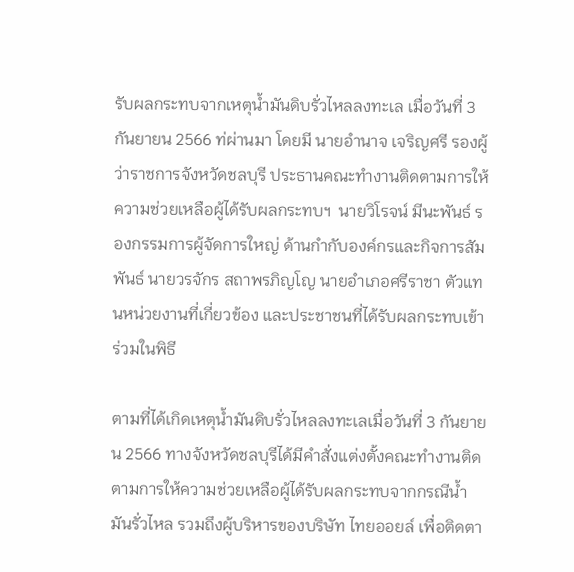รับผลกระทบจากเหตุน้ำมันดิบรั่วไหลลงทะเล เมื่อวันที่ 3 กันยายน 2566 ท่ผ่านมา โดยมี นายอำนาจ เจริญศรี รองผู้ว่าราชการจังหวัดชลบุรี ประธานคณะทำงานติดตามการให้ความช่วยเหลือผู้ได้รับผลกระทบฯ  นายวิโรจน์ มีนะพันธ์ รองกรรมการผู้จัดการใหญ่ ด้านกำกับองค์กรและกิจการสัมพันธ์ นายวรจักร สถาพรภิญโญ นายอำเภอศรีราชา ตัวแทนหน่วยงานที่เกี่ยวข้อง และประชาชนที่ได้รับผลกระทบเข้าร่วมในพิธี

ตามที่ได้เกิดเหตุน้ำมันดิบรั่วไหลลงทะเลเมื่อวันที่ 3 กันยายน 2566 ทางจังหวัดชลบุรีได้มีคำสั่งแต่งตั้งคณะทำงานติดตามการให้ความช่วยเหลือผู้ได้รับผลกระทบจากกรณีน้ำมันรั่วไหล รวมถึงผู้บริหารของบริษัท ไทยออยล์ เพื่อติดตา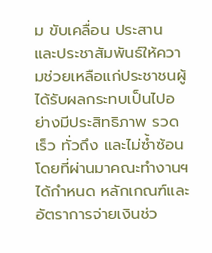ม ขับเคลื่อน ประสาน และประชาสัมพันธ์ให้ความช่วยเหลือแก่ประชาชนผู้ได้รับผลกระทบเป็นไปอย่างมีประสิทธิภาพ รวดเร็ว ทั่วถึง และไม่ซ้ำซ้อน โดยที่ผ่านมาคณะทำงานฯ ได้กำหนด หลักเกณฑ์และอัตราการจ่ายเงินช่ว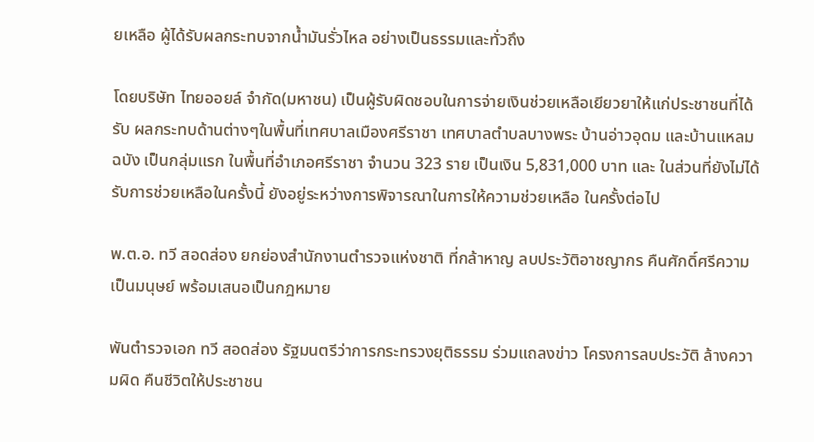ยเหลือ ผู้ได้รับผลกระทบจากน้ำมันรั่วไหล อย่างเป็นธรรมและทั่วถึง

โดยบริษัท ไทยออยล์ จํากัด(มหาชน) เป็นผู้รับผิดชอบในการจ่ายเงินช่วยเหลือเยียวยาให้แก่ประชาชนที่ได้รับ ผลกระทบด้านต่างๆในพื้นที่เทศบาลเมืองศรีราชา เทศบาลตำบลบางพระ บ้านอ่าวอุดม และบ้านแหลมฉบัง เป็นกลุ่มแรก ในพื้นที่อำเภอศรีราชา จำนวน 323 ราย เป็นเงิน 5,831,000 บาท และ ในส่วนที่ยังไม่ได้รับการช่วยเหลือในครั้งนี้ ยังอยู่ระหว่างการพิจารณาในการให้ความช่วยเหลือ ในครั้งต่อไป

พ.ต.อ. ทวี สอดส่อง ยกย่องสำนักงานตำรวจแห่งชาติ ที่กล้าหาญ ลบประวัติอาชญากร คืนศักดิ์ศรีความเป็นมนุษย์ พร้อมเสนอเป็นกฎหมาย

พันตำรวจเอก ทวี สอดส่อง รัฐมนตรีว่าการกระทรวงยุติธรรม ร่วมแถลงข่าว โครงการลบประวัติ ล้างความผิด คืนชีวิตให้ประชาชน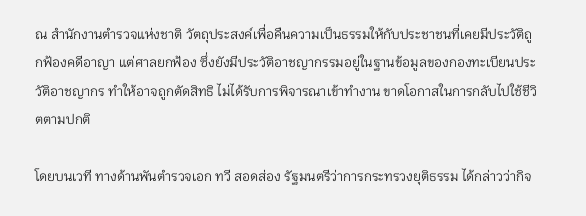ณ สำนักงานตำรวจแห่งชาติ วัตถุประสงค์เพื่อคืนความเป็นธรรมให้กับประชาชนที่เคยมีประวัติถูกฟ้องคดีอาญา แต่ศาลยกฟ้อง ซึ่งยังมีประวัติอาชญากรรมอยู่ในฐานข้อมูลของกองทะเบียนประวัติอาชญากร ทำให้อาจถูกตัดสิทธิ ไม่ได้รับการพิจารณาเข้าทำงาน ขาดโอกาสในการกลับไปใช้ชีวิตตามปกติ

โดยบนเวที ทางด้านพันตำรวจเอก ทวี สอดส่อง รัฐมนตรีว่าการกระทรวงยุติธรรม ได้กล่าวว่ากิจ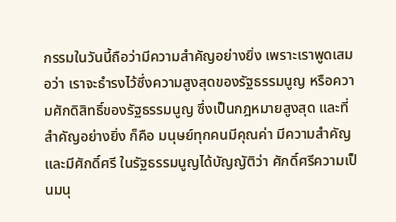กรรมในวันนี้ถือว่ามีความสำคัญอย่างยิ่ง เพราะเราพูดเสมอว่า เราจะธำรงไว้ซึ่งความสูงสุดของรัฐธรรมนูญ หรือความศักดิสิทธิ์ของรัฐธรรมนูญ ซึ่งเป็นกฎหมายสูงสุด และที่สำคัญอย่างยิ่ง ก็คือ มนุษย์ทุกคนมีคุณค่า มีความสำคัญ และมีศักดิ์ศรี ในรัฐธรรมนูญได้บัญญัติว่า ศักดิ์ศรีความเป็นมนุ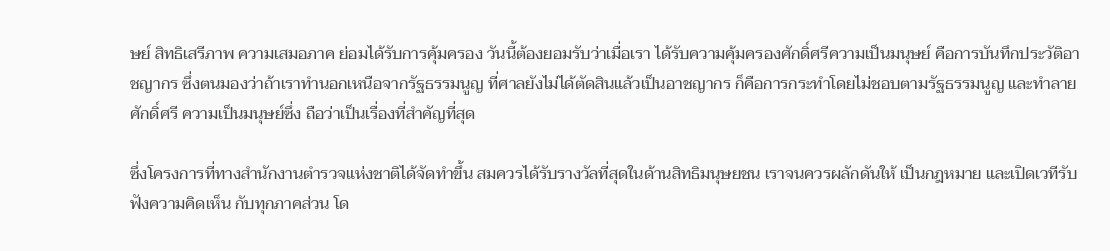ษย์ สิทธิเสรีภาพ ความเสมอภาค ย่อมได้รับการคุ้มครอง วันนี้ต้องยอมรับว่าเมื่อเรา ได้รับความคุ้มครองศักดิ์ศรีความเป็นมนุษย์ คือการบันทึกประวัติอาชญากร ซึ่งตนมองว่าถ้าเราทำนอกเหนือจากรัฐธรรมนูญ ที่ศาลยังไม่ได้ตัดสินแล้วเป็นอาชญากร ก็คือการกระทำโดยไม่ชอบตามรัฐธรรมนูญ และทำลายศักดิ์ศรี ความเป็นมนุษย์ซึ่ง ถือว่าเป็นเรื่องที่สำคัญที่สุด

ซึ่งโครงการที่ทางสำนักงานตำรวจแห่งชาติได้จัดทำขึ้น สมควรได้รับรางวัลที่สุดในด้านสิทธิมนุษยชน เราจนควรผลักดันให้ เป็นกฎหมาย และเปิดเวทีรับฟังความคิดเห็น กับทุกภาคส่วน โด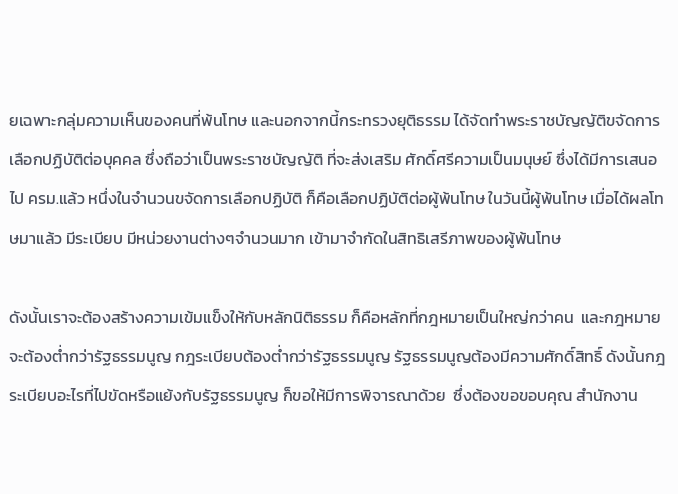ยเฉพาะกลุ่มความเห็นของคนที่พ้นโทษ และนอกจากนี้กระทรวงยุติธรรม ได้จัดทำพระราชบัญญัติขจัดการเลือกปฏิบัติต่อบุคคล ซึ่งถือว่าเป็นพระราชบัญญัติ ที่จะส่งเสริม ศักดิ์ศรีความเป็นมนุษย์ ซึ่งได้มีการเสนอไป ครม.แล้ว หนึ่งในจำนวนขจัดการเลือกปฏิบัติ ก็คือเลือกปฏิบัติต่อผู้พ้นโทษ ในวันนี้ผู้พ้นโทษ เมื่อได้ผลโทษมาแล้ว มีระเบียบ มีหน่วยงานต่างๆจำนวนมาก เข้ามาจำกัดในสิทธิเสรีภาพของผู้พ้นโทษ

ดังนั้นเราจะต้องสร้างความเข้มแข็งให้กับหลักนิติธรรม ก็คือหลักที่กฎหมายเป็นใหญ่กว่าคน  และกฎหมายจะต้องต่ำกว่ารัฐธรรมนูญ กฎระเบียบต้องต่ำกว่ารัฐธรรมนูญ รัฐธรรมนูญต้องมีความศักดิ์สิทธิ์ ดังนั้นกฎระเบียบอะไรที่ไปขัดหรือแย้งกับรัฐธรรมนูญ ก็ขอให้มีการพิจารณาด้วย  ซึ่งต้องขอขอบคุณ สำนักงาน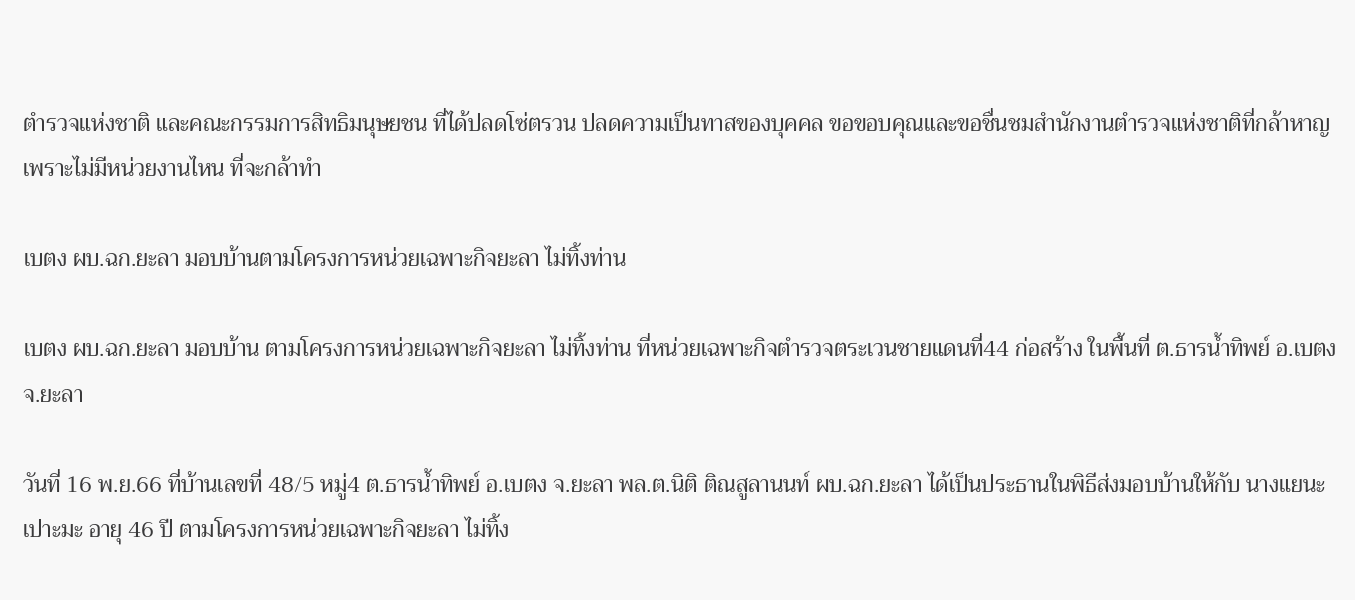ตำรวจแห่งชาติ และคณะกรรมการสิทธิมนุษยชน ที่ได้ปลดโซ่ตรวน ปลดความเป็นทาสของบุคคล ขอขอบคุณและขอชื่นชมสำนักงานตำรวจแห่งชาติที่กล้าหาญ เพราะไม่มีหน่วยงานไหน ที่จะกล้าทำ

เบตง ผบ.ฉก.ยะลา มอบบ้านตามโครงการหน่วยเฉพาะกิจยะลา ไม่ทิ้งท่าน

เบตง ผบ.ฉก.ยะลา มอบบ้าน ตามโครงการหน่วยเฉพาะกิจยะลา ไม่ทิ้งท่าน ที่หน่วยเฉพาะกิจตำรวจตระเวนชายแดนที่44 ก่อสร้าง ในพื้นที่ ต.ธารน้ำทิพย์ อ.เบตง จ.ยะลา

วันที่ 16 พ.ย.66 ที่บ้านเลขที่ 48/5 หมู่4 ต.ธารน้ำทิพย์ อ.เบตง จ.ยะลา พล.ต.นิติ ติณสูลานนท์ ผบ.ฉก.ยะลา ได้เป็นประธานในพิธีส่งมอบบ้านให้กับ นางแยนะ เปาะมะ อายุ 46 ปี ตามโครงการหน่วยเฉพาะกิจยะลา ไม่ทิ้ง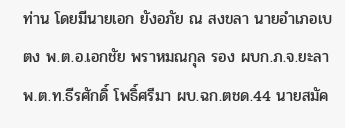ท่าน โดยมีนายเอก ยังอภัย ณ สงขลา นายอำเภอเบตง พ.ต.อ.เอกชัย พราหมณกุล รอง ผบก.ภ.จ.ยะลา พ.ต.ท.ธีรศักดิ์ โพธิ์ศรีมา ผบ.ฉก.ตชด.44 นายสมัค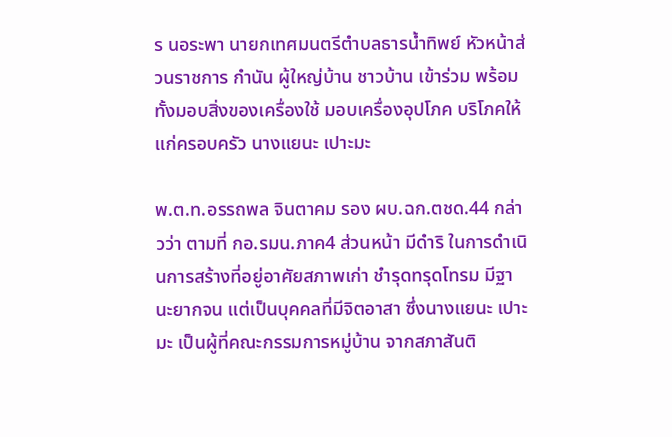ร นอระพา นายกเทศมนตรีตำบลธารน้ำทิพย์ หัวหน้าส่วนราชการ กำนัน ผู้ใหญ่บ้าน ชาวบ้าน เข้าร่วม พร้อมทั้งมอบสิ่งของเครื่องใช้ มอบเครื่องอุปโภค บริโภคให้แก่ครอบครัว นางแยนะ เปาะมะ

พ.ต.ท.อรรถพล จินตาคม รอง ผบ.ฉก.ตชด.44 กล่าวว่า ตามที่ กอ.รมน.ภาค4 ส่วนหน้า มีดำริ ในการดำเนินการสร้างที่อยู่อาศัยสภาพเก่า ชำรุดทรุดโทรม มีฐานะยากจน แต่เป็นบุคคลที่มีจิตอาสา ซึ่งนางแยนะ เปาะมะ เป็นผู้ที่คณะกรรมการหมู่บ้าน จากสภาสันติ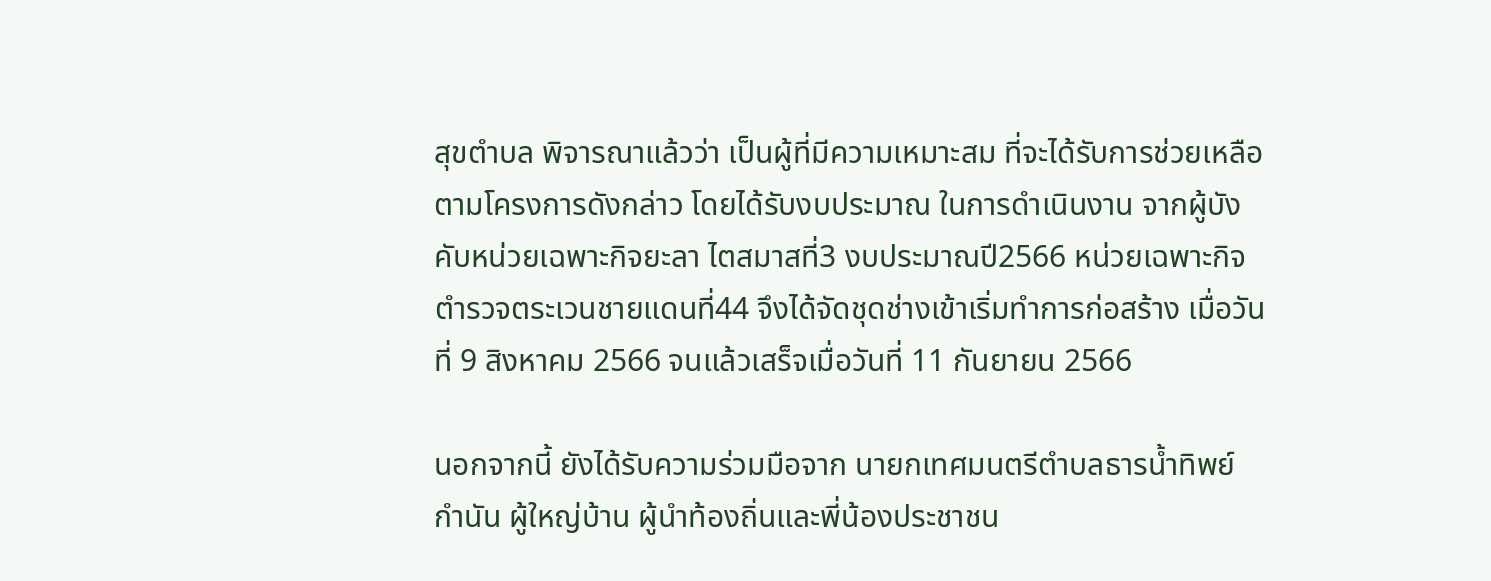สุขตำบล พิจารณาแล้วว่า เป็นผู้ที่มีความเหมาะสม ที่จะได้รับการช่วยเหลือตามโครงการดังกล่าว โดยได้รับงบประมาณ ในการดำเนินงาน จากผู้บังคับหน่วยเฉพาะกิจยะลา ไตสมาสที่3 งบประมาณปี2566 หน่วยเฉพาะกิจตำรวจตระเวนชายแดนที่44 จึงได้จัดชุดช่างเข้าเริ่มทำการก่อสร้าง เมื่อวันที่ 9 สิงหาคม 2566 จนแล้วเสร็จเมื่อวันที่ 11 กันยายน 2566

นอกจากนี้ ยังได้รับความร่วมมือจาก นายกเทศมนตรีตำบลธารน้ำทิพย์ กำนัน ผู้ใหญ่บ้าน ผู้นำท้องถิ่นและพี่น้องประชาชน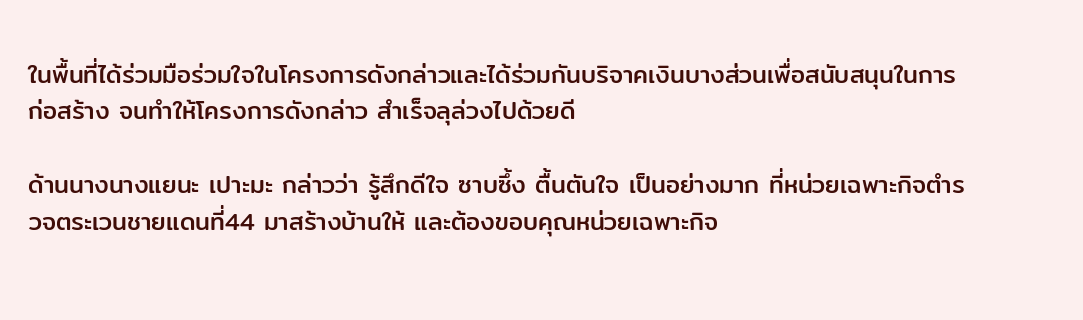ในพื้นที่ได้ร่วมมือร่วมใจในโครงการดังกล่าวและได้ร่วมกันบริจาคเงินบางส่วนเพื่อสนับสนุนในการก่อสร้าง จนทำให้โครงการดังกล่าว สำเร็จลุล่วงไปด้วยดี

ด้านนางนางแยนะ เปาะมะ กล่าวว่า รู้สึกดีใจ ซาบซึ้ง ตื้นตันใจ เป็นอย่างมาก ที่หน่วยเฉพาะกิจตำรวจตระเวนชายแดนที่44 มาสร้างบ้านให้ และต้องขอบคุณหน่วยเฉพาะกิจ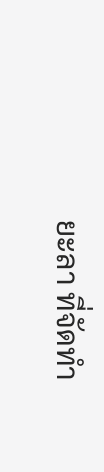ยะลา ที่จัดทำ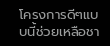โครงการดีๆแบบนี้ช่วยเหลือชา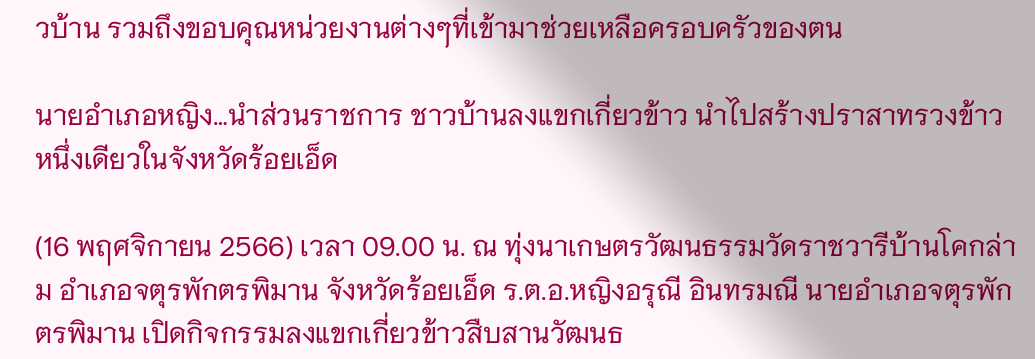วบ้าน รวมถึงขอบคุณหน่วยงานต่างๆที่เข้ามาช่วยเหลือครอบครัวของตน

นายอำเภอหญิง…นำส่วนราชการ ชาวบ้านลงแขกเกี่ยวข้าว นำไปสร้างปราสาทรวงข้าว หนึ่งเดียวในจังหวัดร้อยเอ็ด

(16 พฤศจิกายน 2566) เวลา 09.00 น. ณ ทุ่งนาเกษตรวัฒนธรรมวัดราชวารีบ้านโคกล่าม อำเภอจตุรพักตรพิมาน จังหวัดร้อยเอ็ด ร.ต.อ.หญิงอรุณี อินทรมณี นายอำเภอจตุรพักตรพิมาน เปิดกิจกรรมลงแขกเกี่ยวข้าวสืบสานวัฒนธ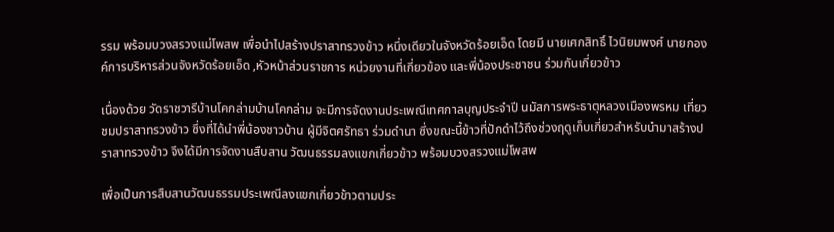รรม พร้อมบวงสรวงแม่โพสพ เพื่อนำไปสร้างปราสาทรวงข้าว หนึ่งเดียวในจังหวัดร้อยเอ็ด โดยมี นายเศกสิทธิ์ ไวนิยมพงศ์ นายกองค์การบริหารส่วนจังหวัดร้อยเอ็ด ,หัวหน้าส่วนราชการ หน่วยงานที่เกี่ยวข้อง และพี่น้องประชาชน ร่วมกันเกี่ยวข้าว

เนื่องด้วย วัดราชวารีบ้านโคกล่ามบ้านโคกล่าม จะมีการจัดงานประเพณีเทศกาลบุญประจำปี นมัสการพระธาตุหลวงเมืองพรหม เที่ยวชมปราสาทรวงข้าว ซึ่งที่ได้นำพี่น้องชาวบ้าน ผู้มีจิตศรัทธา ร่วมดำนา ซึ่งขณะนี้ข้าวที่ปักดำไว้ถึงช่วงฤดูเก็บเกี่ยวสำหรับนำมาสร้างปราสาทรวงข้าว จึงได้มีการจัดงานสืบสาน วัฒนธรรมลงแขกเกี่ยวข้าว พร้อมบวงสรวงแม่โพสพ

เพื่อเป็นการสืบสานวัฒนธรรมประเพณีลงแขกเกี่ยวข้าวตามประ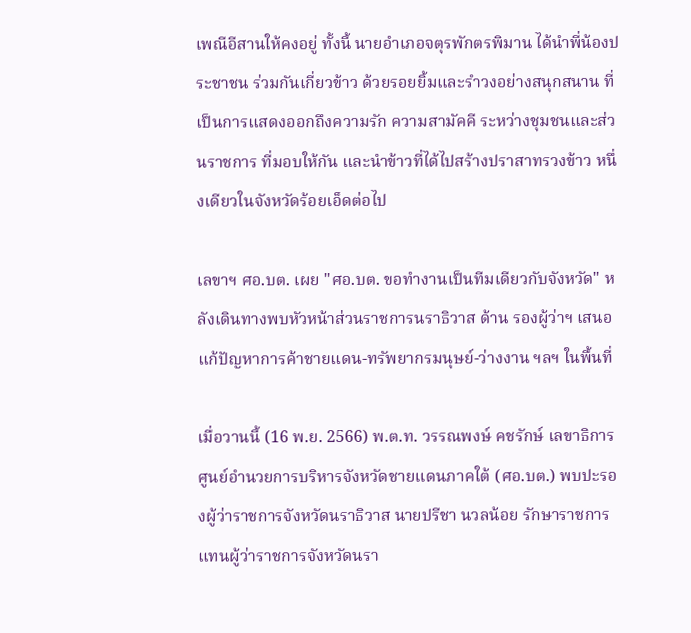เพณีอีสานให้คงอยู่ ทั้งนี้ นายอำเภอจตุรพักตรพิมาน ได้นำพี่น้องประชาชน ร่วมกันเกี่ยวข้าว ด้วยรอยยิ้มและรำวงอย่างสนุกสนาน ที่เป็นการแสดงออกถึงความรัก ความสามัคคี ระหว่างชุมชนและส่วนราชการ ที่มอบให้กัน และนำข้าวที่ได้ไปสร้างปราสาทรวงข้าว หนึ่งเดียวในจังหวัดร้อยเอ็ดต่อไป

เลขาฯ ศอ.บต. เผย "ศอ.บต. ขอทำงานเป็นทีมเดียวกับจังหวัด" หลังเดินทางพบหัวหน้าส่วนราชการนราธิวาส ด้าน รองผู้ว่าฯ เสนอ แก้ปัญหาการค้าชายแดน-ทรัพยากรมนุษย์-ว่างงาน ฯลฯ ในพื้นที่

เมื่อวานนี้ (16 พ.ย. 2566) พ.ต.ท. วรรณพงษ์ คชรักษ์ เลขาธิการศูนย์อำนวยการบริหารจังหวัดชายแดนภาคใต้ (ศอ.บต.) พบปะรองผู้ว่าราชการจังหวัดนราธิวาส นายปรีชา นวลน้อย รักษาราชการแทนผู้ว่าราชการจังหวัดนรา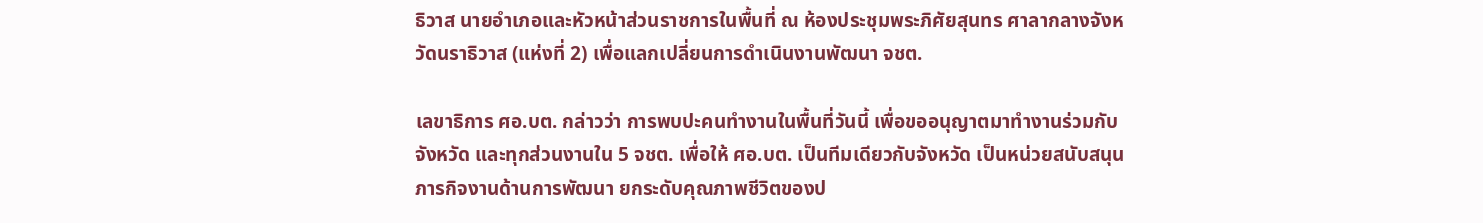ธิวาส นายอำเภอและหัวหน้าส่วนราชการในพื้นที่ ณ ห้องประชุมพระภิศัยสุนทร ศาลากลางจังหวัดนราธิวาส (แห่งที่ 2) เพื่อแลกเปลี่ยนการดำเนินงานพัฒนา จชต.

เลขาธิการ ศอ.บต. กล่าวว่า การพบปะคนทำงานในพื้นที่วันนี้ เพื่อขออนุญาตมาทำงานร่วมกับจังหวัด และทุกส่วนงานใน 5 จชต. เพื่อให้ ศอ.บต. เป็นทีมเดียวกับจังหวัด เป็นหน่วยสนับสนุนภารกิจงานด้านการพัฒนา ยกระดับคุณภาพชีวิตของป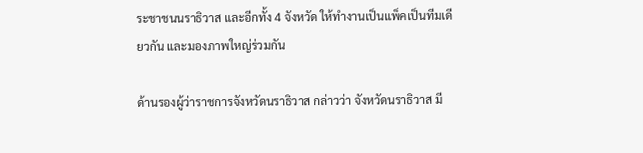ระชาชนนราธิวาส และอีกทั้ง 4 จังหวัด ให้ทำงานเป็นแพ็คเป็นทีมเดียวกัน และมองภาพใหญ่ร่วมกัน

ด้านรองผู้ว่าราชการจังหวัดนราธิวาส กล่าวว่า จังหวัดนราธิวาส มี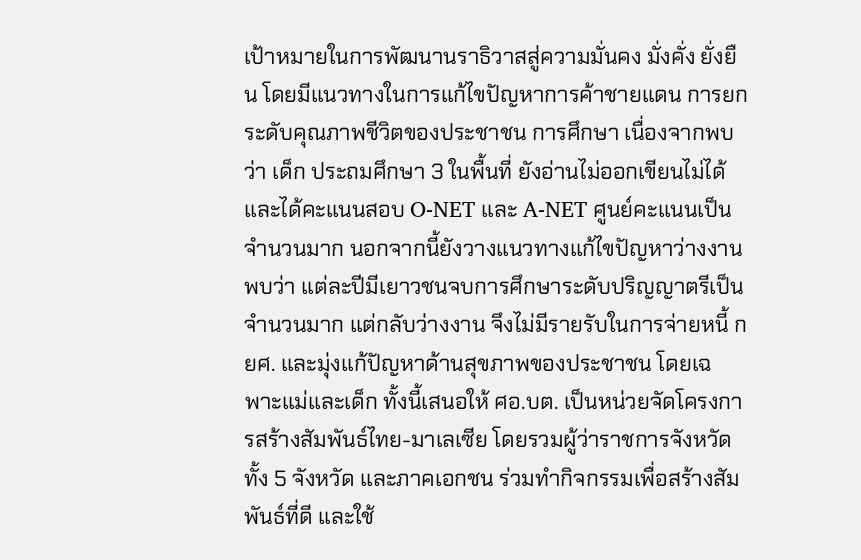เป้าหมายในการพัฒนานราธิวาสสู่ความมั่นคง มั่งคั่ง ยั่งยืน โดยมีแนวทางในการแก้ไขปัญหาการค้าชายแดน การยกระดับคุณภาพชีวิตของประชาชน การศึกษา เนื่องจากพบว่า เด็ก ประถมศึกษา 3 ในพื้นที่ ยังอ่านไม่ออกเขียนไม่ได้ และได้คะแนนสอบ O-NET และ A-NET ศูนย์คะแนนเป็นจำนวนมาก นอกจากนี้ยังวางแนวทางแก้ไขปัญหาว่างงาน พบว่า แต่ละปีมีเยาวชนจบการศึกษาระดับปริญญาตรีเป็นจำนวนมาก แต่กลับว่างงาน จึงไม่มีรายรับในการจ่ายหนี้ กยศ. และมุ่งแก้ปัญหาด้านสุขภาพของประชาชน โดยเฉพาะแม่และเด็ก ทั้งนี้เสนอให้ ศอ.บต. เป็นหน่วยจัดโครงการสร้างสัมพันธ์ไทย-มาเลเซีย โดยรวมผู้ว่าราชการจังหวัดทั้ง 5 จังหวัด และภาคเอกชน ร่วมทำกิจกรรมเพื่อสร้างสัมพันธ์ที่ดี และใช้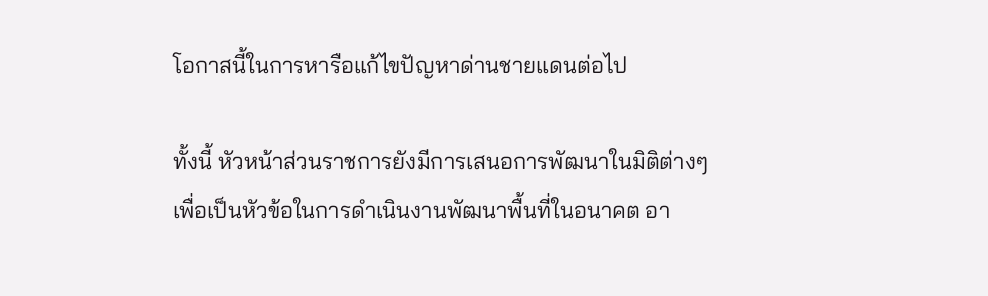โอกาสนี้ในการหารือแก้ไขปัญหาด่านชายแดนต่อไป

ทั้งนี้ หัวหน้าส่วนราชการยังมีการเสนอการพัฒนาในมิติต่างๆ เพื่อเป็นหัวข้อในการดำเนินงานพัฒนาพื้นที่ในอนาคต อา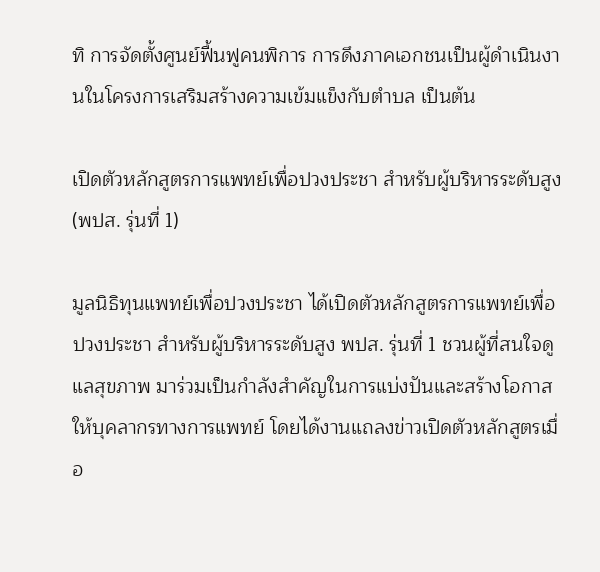ทิ การจัดตั้งศูนย์ฟื้นฟูคนพิการ การดึงภาคเอกชนเป็นผู้ดำเนินงานในโครงการเสริมสร้างความเข้มแข็งกับตำบล เป็นต้น

เปิดตัวหลักสูตรการแพทย์เพื่อปวงประชา สำหรับผู้บริหารระดับสูง (พปส. รุ่นที่ 1)

มูลนิธิทุนแพทย์เพื่อปวงประชา ได้เปิดตัวหลักสูตรการแพทย์เพื่อปวงประชา สำหรับผู้บริหารระดับสูง พปส. รุ่นที่ 1 ชวนผู้ที่สนใจดูแลสุขภาพ มาร่วมเป็นกำลังสำคัญในการแบ่งปันและสร้างโอกาสให้บุคลากรทางการแพทย์ โดยได้งานแถลงข่าวเปิดตัวหลักสูตรเมื่อ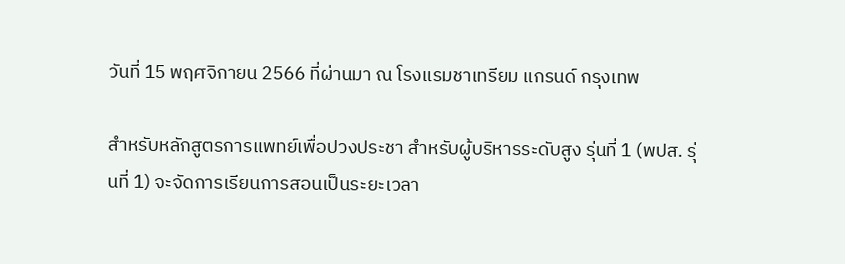วันที่ 15 พฤศจิกายน 2566 ที่ผ่านมา ณ โรงแรมชาเทรียม แกรนด์ กรุงเทพ

สำหรับหลักสูตรการแพทย์เพื่อปวงประชา สำหรับผู้บริหารระดับสูง รุ่นที่ 1 (พปส. รุ่นที่ 1) จะจัดการเรียนการสอนเป็นระยะเวลา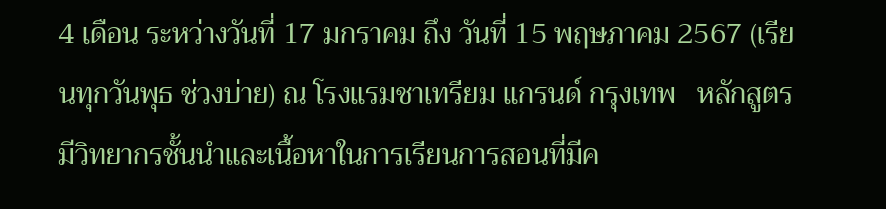4 เดือน ระหว่างวันที่ 17 มกราคม ถึง วันที่ 15 พฤษภาคม 2567 (เรียนทุกวันพุธ ช่วงบ่าย) ณ โรงแรมชาเทรียม แกรนด์ กรุงเทพ   หลักสูตรมีวิทยากรชั้นนำและเนื้อหาในการเรียนการสอนที่มีค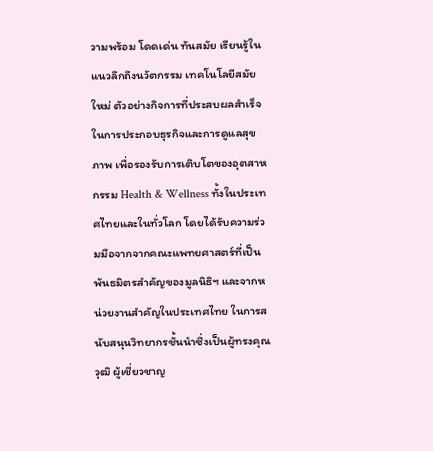วามพร้อม โดดเด่น ทันสมัย เรียนรู้ในแนวลึกถึงนวัตกรรม เทคโนโลยีสมัยใหม่ ตัวอย่างกิจการที่ประสบผลสำเร็จในการประกอบธุรกิจและการดูแลสุขภาพ เพื่อรองรับการเติบโตของอุตสาหกรรม Health & Wellness ทั้งในประเทศไทยและในทั่วโลก โดยได้รับความร่วมมือจากจากคณะแพทยศาสตร์ที่เป็นพันธมิตรสำคัญของมูลนิธิฯ และจากหน่วยงานสำคัญในประเทศไทย ในการสนับสนุนวิทยากรชั้นนำซึ่งเป็นผู้ทรงคุณวุฒิ ผู้เชี่ยวชาญ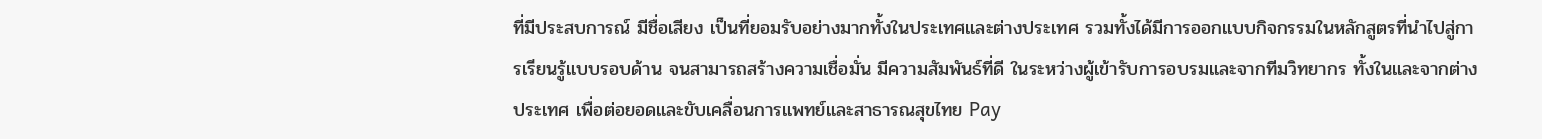ที่มีประสบการณ์ มีชื่อเสียง เป็นที่ยอมรับอย่างมากทั้งในประเทศและต่างประเทศ รวมทั้งได้มีการออกแบบกิจกรรมในหลักสูตรที่นำไปสู่การเรียนรู้แบบรอบด้าน จนสามารถสร้างความเชื่อมั่น มีความสัมพันธ์ที่ดี ในระหว่างผู้เข้ารับการอบรมและจากทีมวิทยากร ทั้งในและจากต่างประเทศ เพื่อต่อยอดและขับเคลื่อนการแพทย์และสาธารณสุขไทย Pay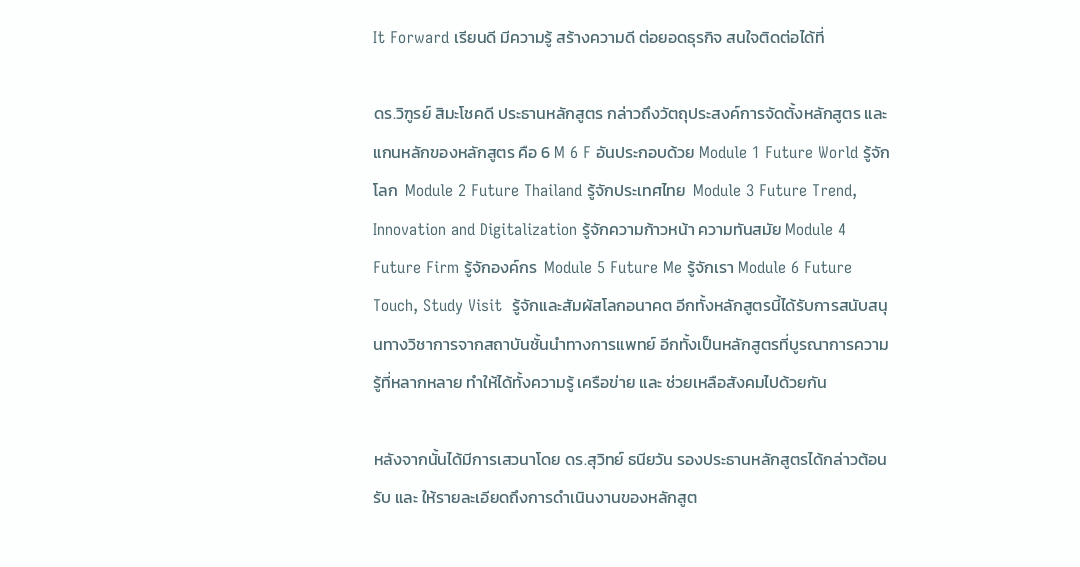It Forward เรียนดี มีความรู้ สร้างความดี ต่อยอดธุรกิจ สนใจติดต่อได้ที่

ดร.วิฑูรย์ สิมะโชคดี ประธานหลักสูตร กล่าวถึงวัตถุประสงค์การจัดตั้งหลักสูตร และ แกนหลักของหลักสูตร คือ 6 M 6 F อันประกอบด้วย Module 1 Future World รู้จักโลก  Module 2 Future Thailand รู้จักประเทศไทย  Module 3 Future Trend, Innovation and Digitalization รู้จักความก้าวหน้า ความทันสมัย Module 4 Future Firm รู้จักองค์กร  Module 5 Future Me รู้จักเรา Module 6 Future Touch, Study Visit  รู้จักและสัมผัสโลกอนาคต อีกทั้งหลักสูตรนี้ได้รับการสนับสนุนทางวิชาการจากสถาบันชั้นนำทางการแพทย์ อีกทั้งเป็นหลักสูตรที่บูรณาการความรู้ที่หลากหลาย ทำให้ได้ทั้งความรู้ เครือข่าย และ ช่วยเหลือสังคมไปด้วยกัน

หลังจากนั้นได้มีการเสวนาโดย ดร.สุวิทย์ ธนียวัน รองประธานหลักสูตรได้กล่าวต้อนรับ และ ให้รายละเอียดถึงการดำเนินงานของหลักสูต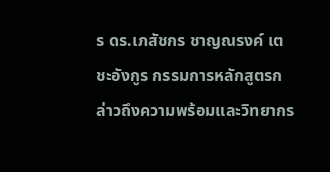ร ดร.เภสัชกร ชาญณรงค์ เตชะอังกูร กรรมการหลักสูตรกล่าวถึงความพร้อมและวิทยากร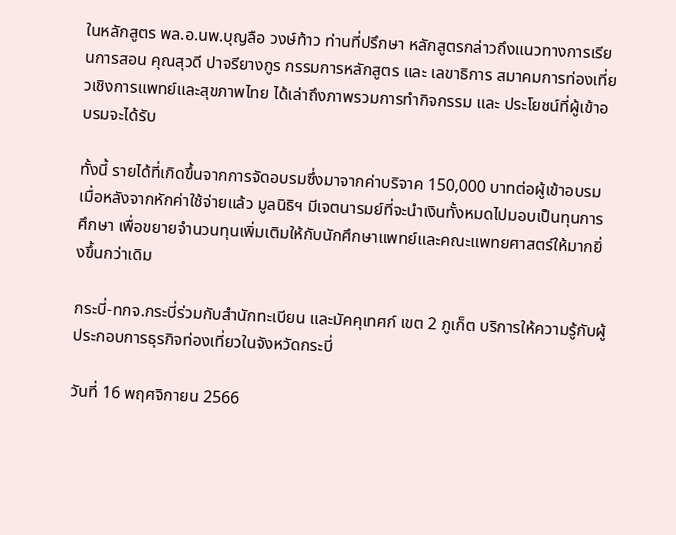ในหลักสูตร พล.อ.นพ.บุญลือ วงษ์ท้าว ท่านที่ปรึกษา หลักสูตรกล่าวถึงแนวทางการเรียนการสอน คุณสุวดี ปาจรียางกูร กรรมการหลักสูตร และ เลขาธิการ สมาคมการท่องเที่ยวเชิงการแพทย์และสุขภาพไทย ได้เล่าถึงภาพรวมการทำกิจกรรม และ ประโยชน์ที่ผู้เข้าอบรมจะได้รับ

ทั้งนี้ รายได้ที่เกิดขึ้นจากการจัดอบรมซึ่งมาจากค่าบริจาค 150,000 บาทต่อผู้เข้าอบรม เมื่อหลังจากหักค่าใช้จ่ายแล้ว มูลนิธิฯ มีเจตนารมย์ที่จะนำเงินทั้งหมดไปมอบเป็นทุนการศึกษา เพื่อขยายจำนวนทุนเพิ่มเติมให้กับนักศึกษาแพทย์และคณะแพทยศาสตร์ให้มากยิ่งขึ้นกว่าเดิม

กระบี่-ทกจ.กระบี่ร่วมกับสำนักทะเบียน และมัคคุเทศก์ เขต 2 ภูเก็ต บริการให้ความรู้กับผู้ประกอบการธุรกิจท่องเที่ยวในจังหวัดกระบี่

วันที่ 16 พฤศจิกายน 2566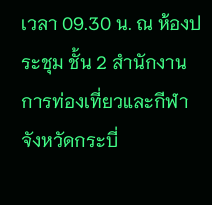เวลา 09.30 น. ณ ห้องประชุม ชั้น 2 สำนักงานการท่องเที่ยวและกีฬาจังหวัดกระบี่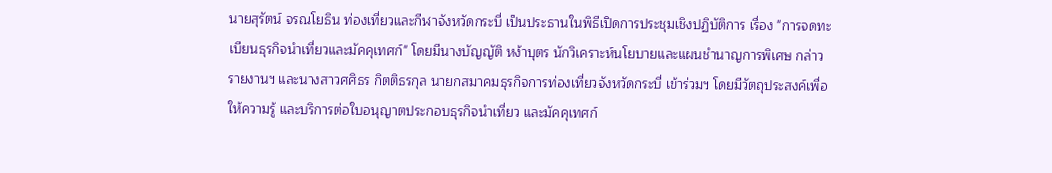นายสุรัตน์ จรณโยธิน ท่องเที่ยวและกีฬาจังหวัดกระบี่ เป็นประธานในพิธีเปิดการประชุมเชิงปฏิบัติการ เรื่อง "การจดทะเบียนธุรกิจนำเที่ยวและมัคคุเทศก์" โดยมีนางบัญญัติ หง้าบุตร นักวิเคราะห์นโยบายและแผนชำนาญการพิเศษ กล่าวรายงานฯ และนางสาวศศิธร กิตติธรกุล นายกสมาคมธุรกิจการท่องเที่ยวจังหวัดกระบี่ เข้าร่วมฯ โดยมีวัตถุประสงค์เพื่อให้ความรู้ และบริการต่อใบอนุญาตประกอบธุรกิจนำเที่ยว และมัคคุเทศก์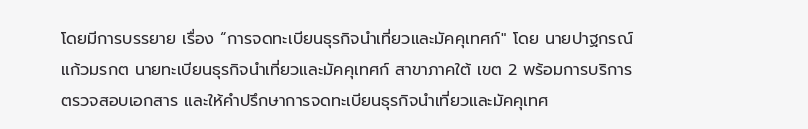โดยมีการบรรยาย เรื่อง “การจดทะเบียนธุรกิจนำเที่ยวและมัคคุเทศก์" โดย นายปาฐกรณ์ แก้วมรกต นายทะเบียนธุรกิจนำเที่ยวและมัคคุเทศก์ สาขาภาคใต้ เขต 2 พร้อมการบริการตรวจสอบเอกสาร และให้คำปรึกษาการจดทะเบียนธุรกิจนำเที่ยวและมัคคุเทศ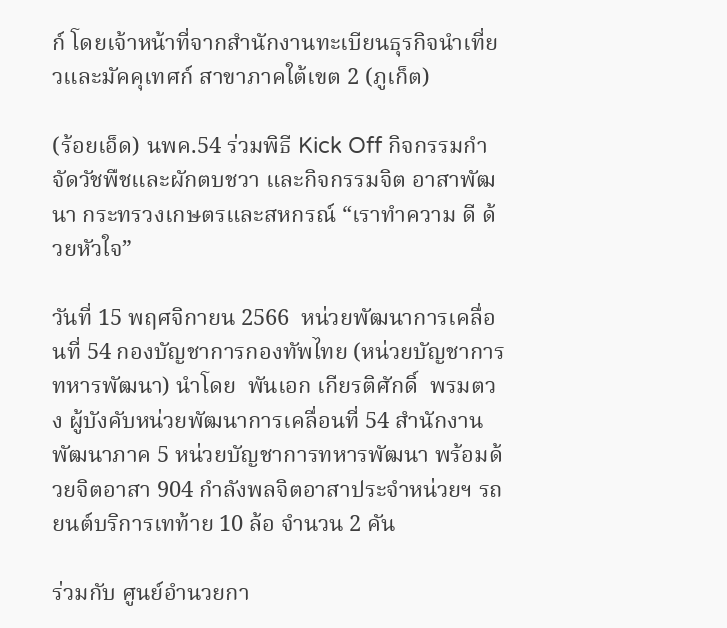ก์ โดยเจ้าหน้าที่จากสำนักงานทะเบียนธุรกิจนำเที่ยวและมัคคุเทศก์ สาขาภาคใต้เขต 2 (ภูเก็ต)

(ร้อยเอ็ด) นพค.54 ร่วมพิธี Kick Off กิจกรรมกำจัดวัชพืชและผักตบชวา และกิจกรรมจิต อาสาพัฒนา กระทรวงเกษตรและสหกรณ์ “เราทำความ ดี ด้วยหัวใจ”

วันที่ 15 พฤศจิกายน 2566  หน่วยพัฒนาการเคลื่อนที่ 54 กองบัญชาการกองทัพไทย (หน่วยบัญชาการทหารพัฒนา) นำโดย  พันเอก เกียรติศักดิ์  พรมตวง ผู้บังคับหน่วยพัฒนาการเคลื่อนที่ 54 สำนักงานพัฒนาภาค 5 หน่วยบัญชาการทหารพัฒนา พร้อมด้วยจิตอาสา 904 กำลังพลจิตอาสาประจำหน่วยฯ รถยนต์บริการเทท้าย 10 ล้อ จำนวน 2 คัน

ร่วมกับ ศูนย์อำนวยกา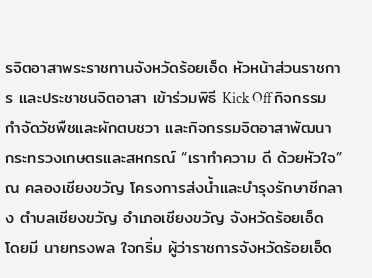รจิตอาสาพระราชทานจังหวัดร้อยเอ็ด หัวหน้าส่วนราชการ และประชาชนจิตอาสา เข้าร่วมพิธี Kick Off กิจกรรมกำจัดวัชพืชและผักตบชวา และกิจกรรมจิตอาสาพัฒนา กระทรวงเกษตรและสหกรณ์ “เราทำความ ดี ด้วยหัวใจ” ณ คลองเชียงขวัญ โครงการส่งน้ำและบำรุงรักษาชีกลาง ตำบลเชียงขวัญ อำเภอเชียงขวัญ จังหวัดร้อยเอ็ด โดยมี นายทรงพล ใจกริ่ม ผู้ว่าราชการจังหวัดร้อยเอ็ด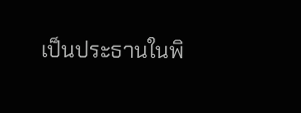เป็นประธานในพิ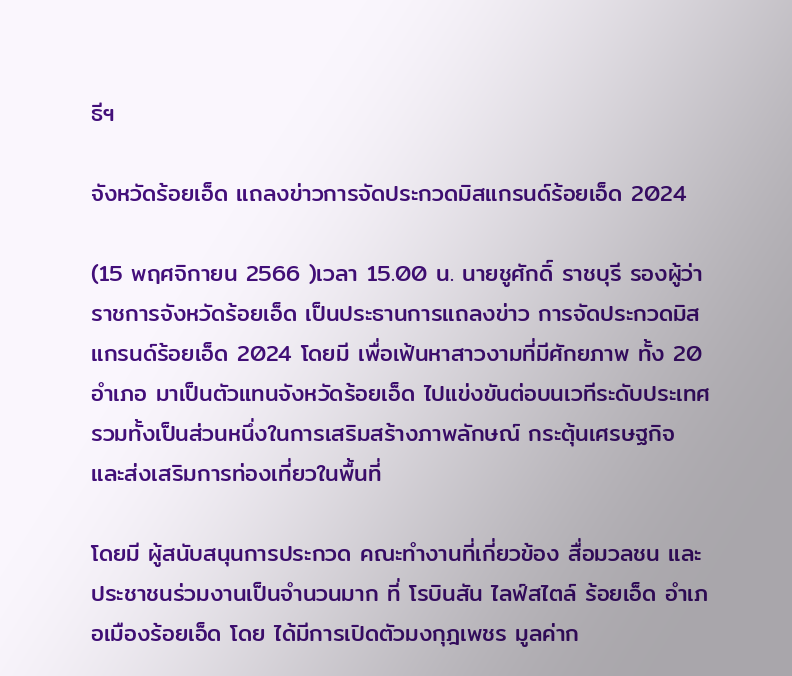ธีฯ

จังหวัดร้อยเอ็ด แถลงข่าวการจัดประกวดมิสแกรนด์ร้อยเอ็ด 2024

(15 พฤศจิกายน 2566 )เวลา 15.00 น. นายชูศักดิ์ ราชบุรี รองผู้ว่าราชการจังหวัดร้อยเอ็ด เป็นประธานการแถลงข่าว การจัดประกวดมิสแกรนด์ร้อยเอ็ด 2024 โดยมี เพื่อเฟ้นหาสาวงามที่มีศักยภาพ ทั้ง 20 อำเภอ มาเป็นตัวแทนจังหวัดร้อยเอ็ด ไปแข่งขันต่อบนเวทีระดับประเทศ รวมทั้งเป็นส่วนหนึ่งในการเสริมสร้างภาพลักษณ์ กระตุ้นเศรษฐกิจ และส่งเสริมการท่องเที่ยวในพื้นที่

โดยมี ผู้สนับสนุนการประกวด คณะทำงานที่เกี่ยวข้อง สื่อมวลชน และประชาชนร่วมงานเป็นจำนวนมาก ที่ โรบินสัน ไลฟ์สไตล์ ร้อยเอ็ด อำเภอเมืองร้อยเอ็ด โดย ได้มีการเปิดตัวมงกุฎเพชร มูลค่าก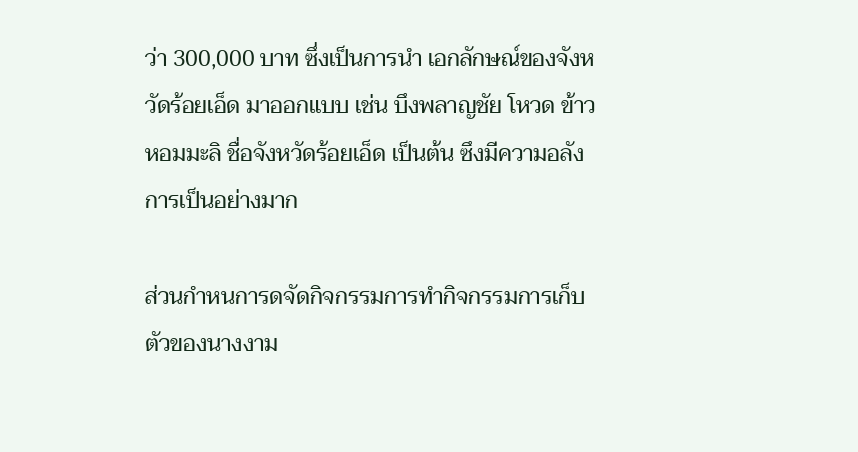ว่า 300,000 บาท ซึ่งเป็นการนำ เอกลักษณ์ของจังหวัดร้อยเอ็ด มาออกแบบ เช่น บึงพลาญชัย โหวด ข้าวหอมมะลิ ชื่อจังหวัดร้อยเอ็ด เป็นต้น ซึงมีความอลังการเป็นอย่างมาก

ส่วนกำหนการดจัดกิจกรรมการทำกิจกรรมการเก็บตัวของนางงาม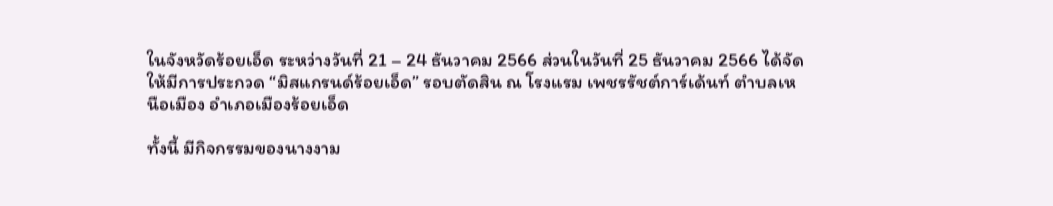ในจังหวัดร้อยเอ็ด ระหว่างวันที่ 21 – 24 ธันวาคม 2566 ส่วนในวันที่ 25 ธันวาคม 2566 ได้จัดให้มีการประกวด “มิสแกรนด์ร้อยเอ็ด” รอบตัดสิน ณ โรงแรม เพชรรัชต์การ์เด้นท์ ตำบลเหนือเมือง อำเภอเมืองร้อยเอ็ด

ทั้งนี้ มีกิจกรรมของนางงาม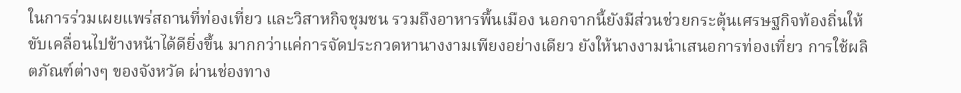ในการร่วมเผยแพร่สถานที่ท่องเที่ยว และวิสาหกิจชุมชน รวมถึงอาหารพื้นเมือง นอกจากนี้ยังมีส่วนช่วยกระตุ้นเศรษฐกิจท้องถิ่นให้ขับเคลื่อนไปข้างหน้าได้ดียิ่งขึ้น มากกว่าแค่การจัดประกวดหานางงามเพียงอย่างเดียว ยังให้นางงามนำเสนอการท่องเที่ยว การใช้ผลิตภัณฑ์ต่างๆ ของจังหวัด ผ่านช่องทาง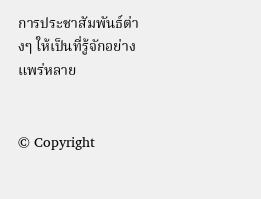การประชาสัมพันธ์ต่างๆ ให้เป็นที่รู้จักอย่างแพร่หลาย


© Copyright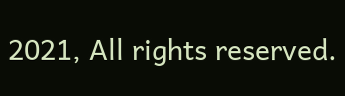2021, All rights reserved.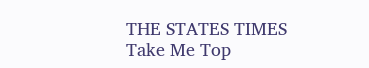THE STATES TIMES
Take Me Top